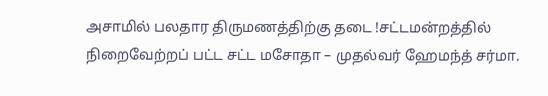அசாமில் பலதார திருமணத்திற்கு தடை !சட்டமன்றத்தில் நிறைவேற்றப் பட்ட சட்ட மசோதா – முதல்வர் ஹேமந்த் சர்மா.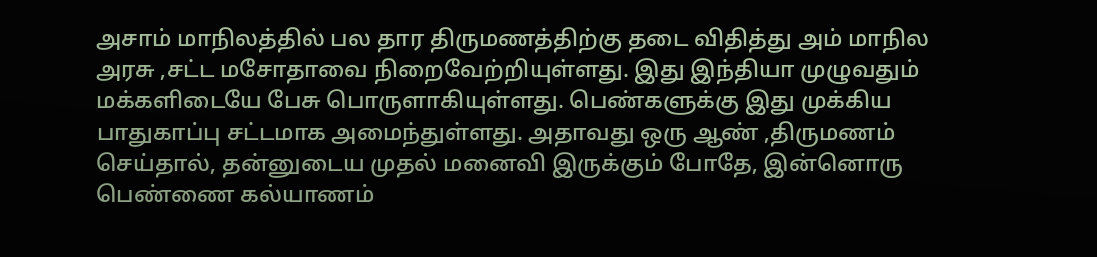அசாம் மாநிலத்தில் பல தார திருமணத்திற்கு தடை விதித்து அம் மாநில அரசு ,சட்ட மசோதாவை நிறைவேற்றியுள்ளது. இது இந்தியா முழுவதும் மக்களிடையே பேசு பொருளாகியுள்ளது. பெண்களுக்கு இது முக்கிய பாதுகாப்பு சட்டமாக அமைந்துள்ளது. அதாவது ஒரு ஆண் ,திருமணம் செய்தால், தன்னுடைய முதல் மனைவி இருக்கும் போதே, இன்னொரு பெண்ணை கல்யாணம்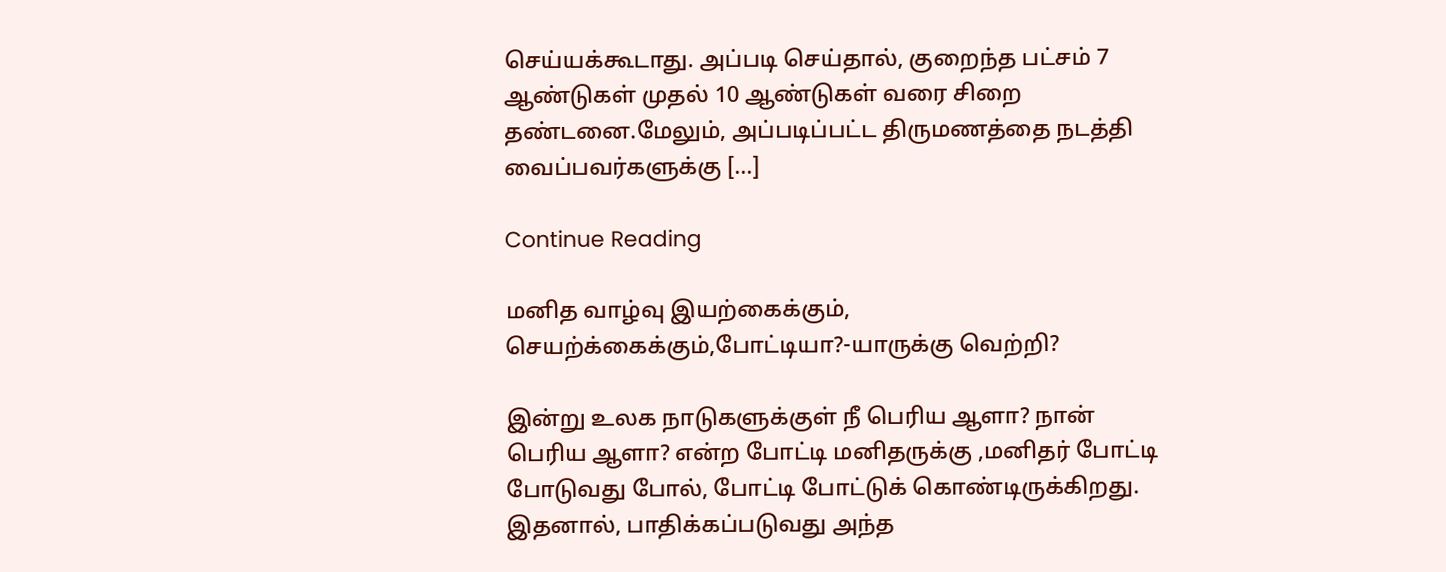செய்யக்கூடாது. அப்படி செய்தால், குறைந்த பட்சம் 7 ஆண்டுகள் முதல் 10 ஆண்டுகள் வரை சிறை தண்டனை.மேலும், அப்படிப்பட்ட திருமணத்தை நடத்தி வைப்பவர்களுக்கு […]

Continue Reading

மனித வாழ்வு இயற்கைக்கும், செயற்க்கைக்கும்,போட்டியா?-யாருக்கு வெற்றி?

இன்று உலக நாடுகளுக்குள் நீ பெரிய ஆளா? நான் பெரிய ஆளா? என்ற போட்டி மனிதருக்கு ,மனிதர் போட்டி போடுவது போல், போட்டி போட்டுக் கொண்டிருக்கிறது. இதனால், பாதிக்கப்படுவது அந்த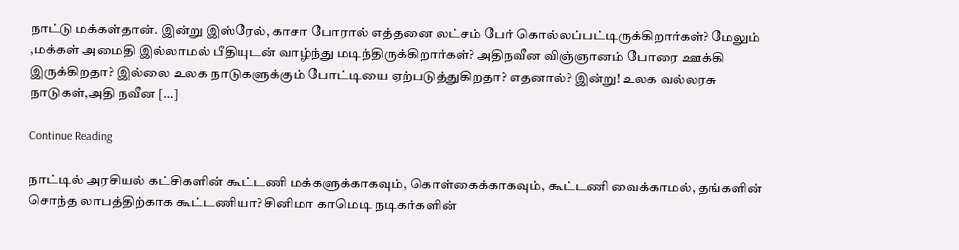நாட்டு மக்கள்தான். இன்று இஸ்ரேல், காசா போரால் எத்தனை லட்சம் பேர் கொல்லப்பட்டிருக்கிறார்கள்? மேலும் ,மக்கள் அமைதி இல்லாமல் பீதியுடன் வாழ்ந்து மடிந்திருக்கிறார்கள்? அதிநவீன விஞ்ஞானம் போரை ஊக்கி இருக்கிறதா? இல்லை உலக நாடுகளுக்கும் போட்டியை ஏற்படுத்துகிறதா? எதனால்? இன்று! உலக வல்லரசு நாடுகள்,அதி நவீன […]

Continue Reading

நாட்டில் அரசியல் கட்சிகளின் கூட்டணி மக்களுக்காகவும், கொள்கைக்காகவும், கூட்டணி வைக்காமல், தங்களின் சொந்த லாபத்திற்காக கூட்டணியா? சினிமா காமெடி நடிகர்களின்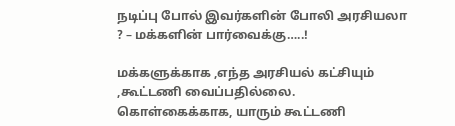நடிப்பு போல் இவர்களின் போலி அரசியலா ? – மக்களின் பார்வைக்கு…..!

மக்களுக்காக ,எந்த அரசியல் கட்சியும் ,கூட்டணி வைப்பதில்லை. கொள்கைக்காக, யாரும் கூட்டணி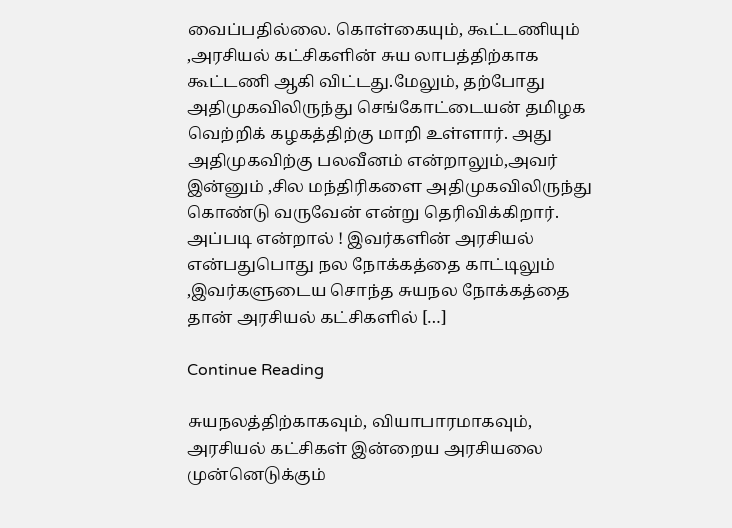வைப்பதில்லை. கொள்கையும், கூட்டணியும் ,அரசியல் கட்சிகளின் சுய லாபத்திற்காக கூட்டணி ஆகி விட்டது.மேலும், தற்போது அதிமுகவிலிருந்து செங்கோட்டையன் தமிழக வெற்றிக் கழகத்திற்கு மாறி உள்ளார். அது அதிமுகவிற்கு பலவீனம் என்றாலும்,அவர் இன்னும் ,சில மந்திரிகளை அதிமுகவிலிருந்து கொண்டு வருவேன் என்று தெரிவிக்கிறார். அப்படி என்றால் ! இவர்களின் அரசியல் என்பதுபொது நல நோக்கத்தை காட்டிலும் ,இவர்களுடைய சொந்த சுயநல நோக்கத்தை தான் அரசியல் கட்சிகளில் […]

Continue Reading

சுயநலத்திற்காகவும், வியாபாரமாகவும், அரசியல் கட்சிகள் இன்றைய அரசியலை முன்னெடுக்கும்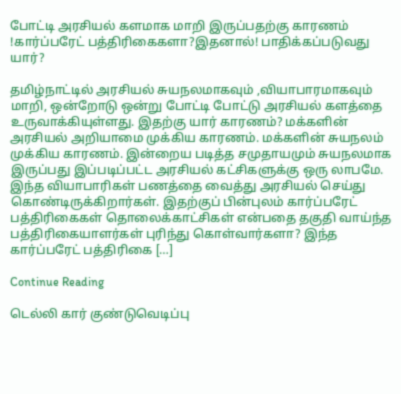போட்டி அரசியல் களமாக மாறி இருப்பதற்கு காரணம் !கார்ப்பரேட் பத்திரிகைகளா?இதனால்! பாதிக்கப்படுவது யார்?

தமிழ்நாட்டில் அரசியல் சுயநலமாகவும் ,வியாபாரமாகவும் மாறி, ஒன்றோடு ஒன்று போட்டி போட்டு அரசியல் களத்தை உருவாக்கியுள்ளது. இதற்கு யார் காரணம்? மக்களின் அரசியல் அறியாமை முக்கிய காரணம். மக்களின் சுயநலம் முக்கிய காரணம். இன்றைய படித்த சமுதாயமும் சுயநலமாக இருப்பது இப்படிப்பட்ட அரசியல் கட்சிகளுக்கு ஒரு லாபமே. இந்த வியாபாரிகள் பணத்தை வைத்து அரசியல் செய்து கொண்டிருக்கிறார்கள். இதற்குப் பின்புலம் கார்ப்பரேட் பத்திரிகைகள் தொலைக்காட்சிகள் என்பதை தகுதி வாய்ந்த பத்திரிகையாளர்கள் புரிந்து கொள்வார்களா? இந்த கார்ப்பரேட் பத்திரிகை […]

Continue Reading

டெல்லி கார் குண்டுவெடிப்பு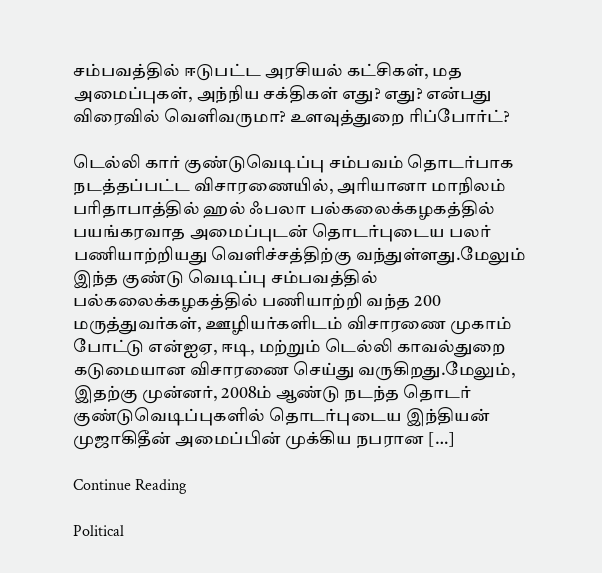சம்பவத்தில் ஈடுபட்ட அரசியல் கட்சிகள், மத அமைப்புகள், அந்நிய சக்திகள் எது? எது? என்பது விரைவில் வெளிவருமா? உளவுத்துறை ரிப்போர்ட்?

டெல்லி கார் குண்டுவெடிப்பு சம்பவம் தொடர்பாக நடத்தப்பட்ட விசாரணையில், அரியானா மாநிலம் பரிதாபாத்தில் ஹல் ஃபலா பல்கலைக்கழகத்தில் பயங்கரவாத அமைப்புடன் தொடர்புடைய பலர் பணியாற்றியது வெளிச்சத்திற்கு வந்துள்ளது.மேலும் இந்த குண்டு வெடிப்பு சம்பவத்தில் பல்கலைக்கழகத்தில் பணியாற்றி வந்த 200 மருத்துவர்கள், ஊழியர்களிடம் விசாரணை முகாம் போட்டு என்ஐஏ, ஈடி, மற்றும் டெல்லி காவல்துறை கடுமையான விசாரணை செய்து வருகிறது.மேலும், இதற்கு முன்னர், 2008ம் ஆண்டு நடந்த தொடர் குண்டுவெடிப்புகளில் தொடர்புடைய இந்தியன் முஜாகிதீன் அமைப்பின் முக்கிய நபரான […]

Continue Reading

Political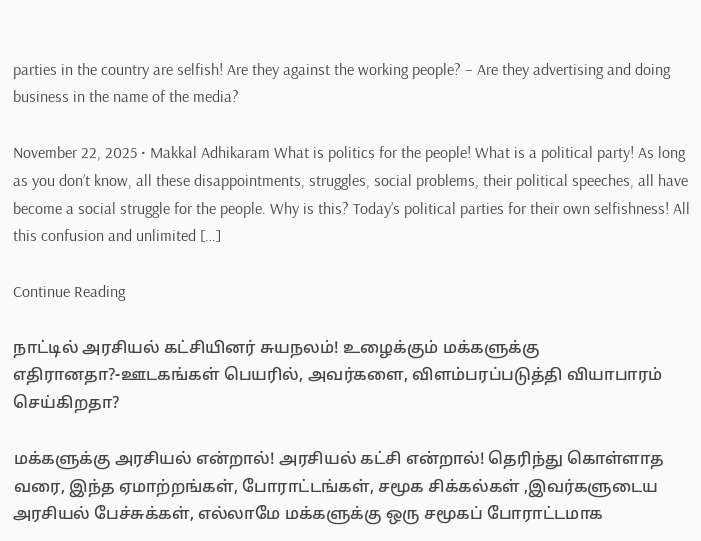parties in the country are selfish! Are they against the working people? – Are they advertising and doing business in the name of the media?

November 22, 2025 • Makkal Adhikaram What is politics for the people! What is a political party! As long as you don’t know, all these disappointments, struggles, social problems, their political speeches, all have become a social struggle for the people. Why is this? Today’s political parties for their own selfishness! All this confusion and unlimited […]

Continue Reading

நாட்டில் அரசியல் கட்சியினர் சுயநலம்! உழைக்கும் மக்களுக்கு எதிரானதா?-ஊடகங்கள் பெயரில், அவர்களை, விளம்பரப்படுத்தி வியாபாரம் செய்கிறதா?

மக்களுக்கு அரசியல் என்றால்! அரசியல் கட்சி என்றால்! தெரிந்து கொள்ளாத வரை, இந்த ஏமாற்றங்கள், போராட்டங்கள், சமூக சிக்கல்கள் ,இவர்களுடைய அரசியல் பேச்சுக்கள், எல்லாமே மக்களுக்கு ஒரு சமூகப் போராட்டமாக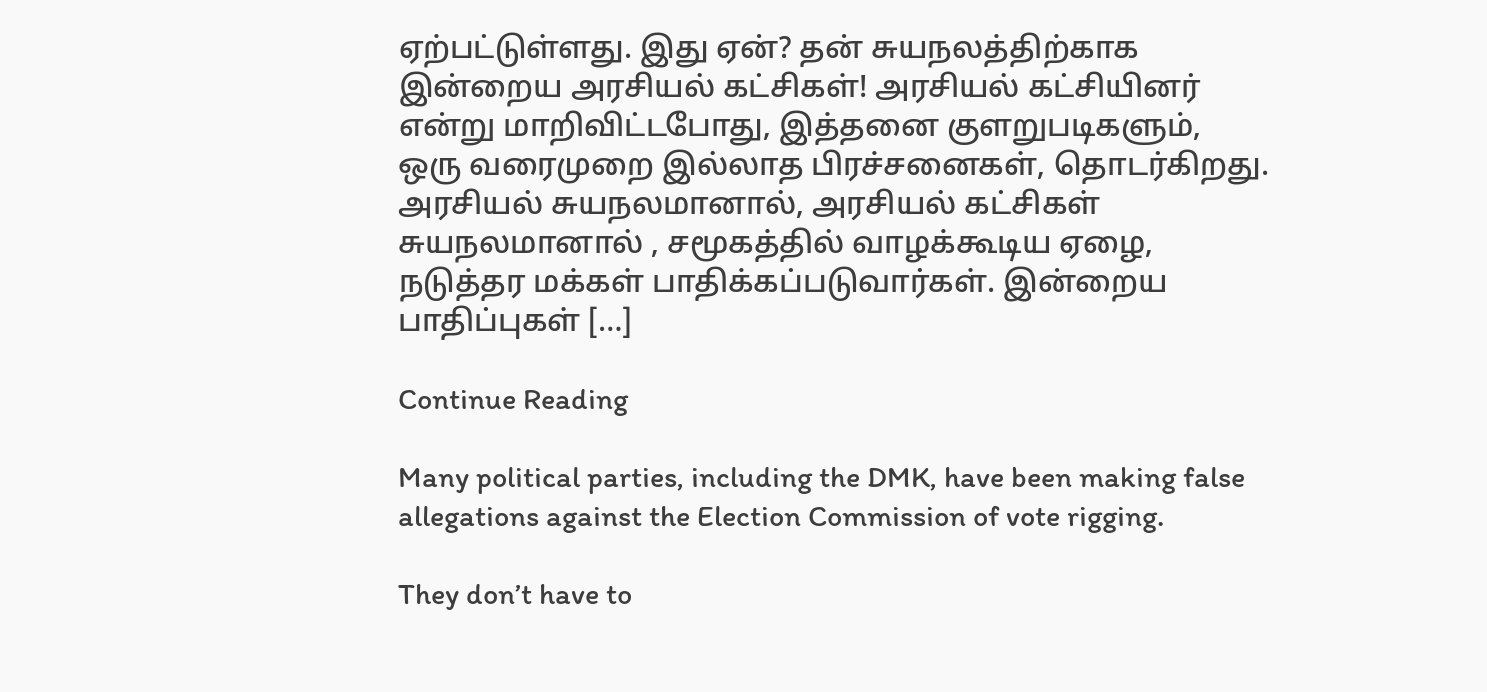ஏற்பட்டுள்ளது. இது ஏன்? தன் சுயநலத்திற்காக இன்றைய அரசியல் கட்சிகள்! அரசியல் கட்சியினர் என்று மாறிவிட்டபோது, இத்தனை குளறுபடிகளும், ஒரு வரைமுறை இல்லாத பிரச்சனைகள், தொடர்கிறது. அரசியல் சுயநலமானால், அரசியல் கட்சிகள் சுயநலமானால் , சமூகத்தில் வாழக்கூடிய ஏழை, நடுத்தர மக்கள் பாதிக்கப்படுவார்கள். இன்றைய பாதிப்புகள் […]

Continue Reading

Many political parties, including the DMK, have been making false allegations against the Election Commission of vote rigging.

They don’t have to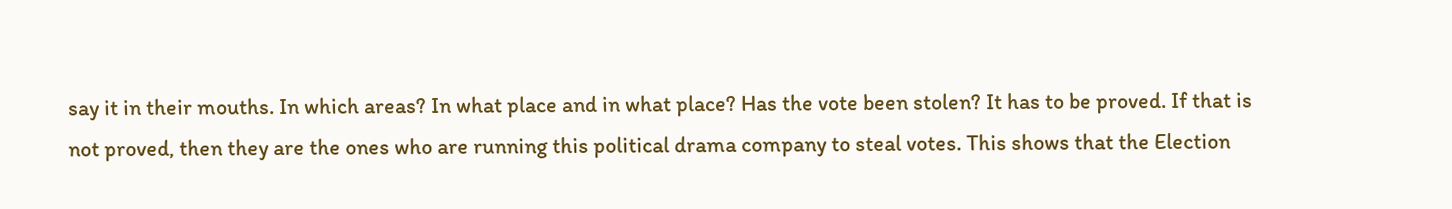say it in their mouths. In which areas? In what place and in what place? Has the vote been stolen? It has to be proved. If that is not proved, then they are the ones who are running this political drama company to steal votes. This shows that the Election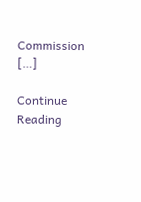Commission […]

Continue Reading